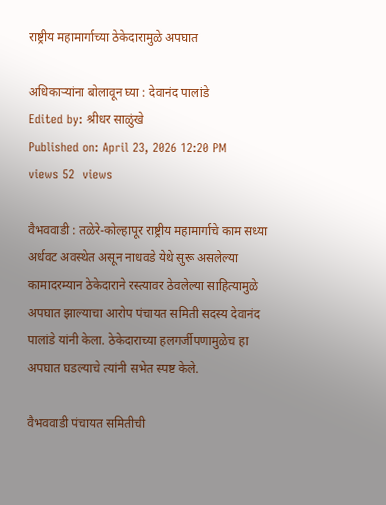राष्ट्रीय महामार्गाच्या ठेकेदारामुळे अपघात

अधिकाऱ्यांना बोलावून घ्या : देवानंद पालांडे
Edited by: श्रीधर साळुंखे
Published on: April 23, 2026 12:20 PM
views 52  views

वैभववाडी : तळेरे-कोल्हापूर राष्ट्रीय महामार्गाचे काम सध्या अर्धवट अवस्थेत असून नाधवडे येथे सुरू असलेल्या कामादरम्यान ठेकेदाराने रस्त्यावर ठेवलेल्या साहित्यामुळे अपघात झाल्याचा आरोप पंचायत समिती सदस्य देवानंद पालांडे यांनी केला. ठेकेदाराच्या हलगर्जीपणामुळेच हा अपघात घडल्याचे त्यांनी सभेत स्पष्ट केले.

वैभववाडी पंचायत समितीची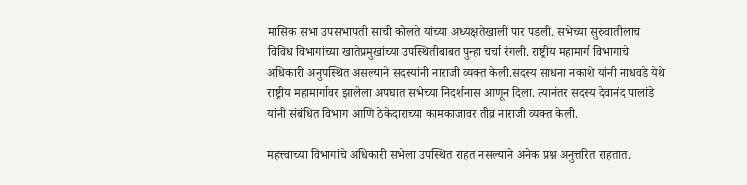मासिक सभा उपसभापती साची कोलते यांच्या अध्यक्षतेखाली पार पडली. सभेच्या सुरुवातीलाच विविध विभागांच्या खातेप्रमुखांच्या उपस्थितीबाबत पुन्हा चर्चा रंगली. राष्ट्रीय महामार्ग विभागाचे अधिकारी अनुपस्थित असल्याने सदस्यांनी नाराजी व्यक्त केली.सदस्य साधना नकाशे यांनी नाधवडे येथे राष्ट्रीय महामार्गावर झालेला अपघात सभेच्या निदर्शनास आणून दिला. त्यानंतर सदस्य देवानंद पालांडे यांनी संबंधित विभाग आणि ठेकेदाराच्या कामकाजावर तीव्र नाराजी व्यक्त केली.

महत्त्वाच्या विभागांचे अधिकारी सभेला उपस्थित राहत नसल्याने अनेक प्रश्न अनुत्तरित राहतात.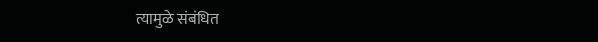त्यामुळे संबंधित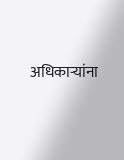अधिकाऱ्यांना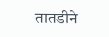तातडीने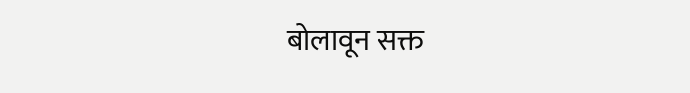बोलावून सक्त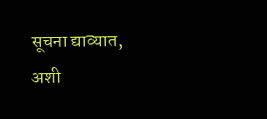सूचना द्याव्यात, अशी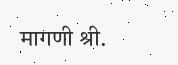मागणी श्री.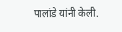पालांडे यांनी केली.